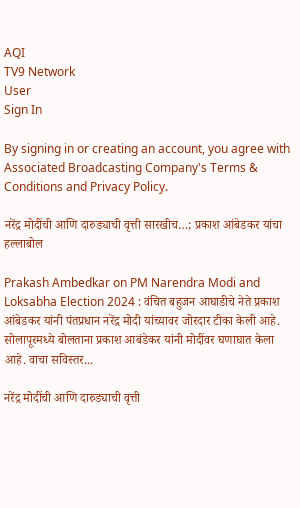AQI
TV9 Network
User
Sign In

By signing in or creating an account, you agree with Associated Broadcasting Company's Terms & Conditions and Privacy Policy.

नरेंद्र मोदींची आणि दारुड्याची वृत्ती सारखीच…; प्रकाश आंबेडकर यांचा हल्लाबोल

Prakash Ambedkar on PM Narendra Modi and Loksabha Election 2024 : वंचित बहुजन आघाडीचे नेते प्रकाश आंबेडकर यांनी पंतप्रधान नरेंद्र मोदी यांच्यावर जोरदार टीका केली आहे. सोलापूरमध्ये बोलताना प्रकाश आबंडेकर यांनी मोदींवर घणाघात केला आहे. वाचा सविस्तर...

नरेंद्र मोदींची आणि दारुड्याची वृत्ती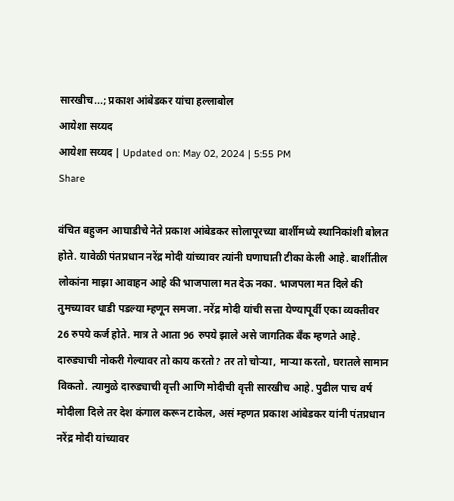सारखीच...; प्रकाश आंबेडकर यांचा हल्लाबोल
आयेशा सय्यद
आयेशा सय्यद | Updated on: May 02, 2024 | 5:55 PM
Share

वंचित बहुजन आघाडीचे नेते प्रकाश आंबेडकर सोलापूरच्या बार्शीमध्ये स्थानिकांशी बोलत होते. यावेळी पंतप्रधान नरेंद्र मोदी यांच्यावर त्यांनी घणाघाती टीका केली आहे. बार्शीतील लोकांना माझा आवाहन आहे की भाजपाला मत देऊ नका. भाजपला मत दिले की तुमच्यावर धाडी पडल्या म्हणून समजा. नरेंद्र मोदी यांची सत्ता येण्यापूर्वी एका व्यक्तीवर 26 रुपये कर्ज होते. मात्र ते आता 96 रुपये झाले असे जागतिक बँक म्हणते आहे. दारुड्याची नोकरी गेल्यावर तो काय करतो? तर तो चोऱ्या, माऱ्या करतो, घरातले सामान विकतो. त्यामुळे दारुड्याची वृत्ती आणि मोदीची वृत्ती सारखीच आहे. पुढील पाच वर्ष मोदीला दिले तर देश कंगाल करून टाकेल, असं म्हणत प्रकाश आंबेडकर यांनी पंतप्रधान नरेंद्र मोदी यांच्यावर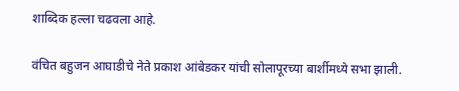शाब्दिक हल्ला चढवला आहे.

वंचित बहुजन आघाडीचे नेते प्रकाश आंबेडकर यांची सोलापूरच्या बार्शीमध्ये सभा झाली.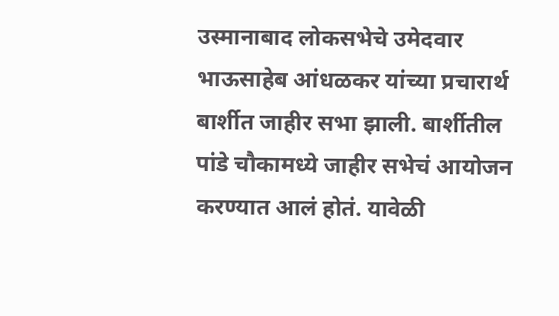उस्मानाबाद लोकसभेचे उमेदवार भाऊसाहेब आंधळकर यांच्या प्रचारार्थ बार्शीत जाहीर सभा झाली. बार्शीतील पांडे चौकामध्ये जाहीर सभेचं आयोजन करण्यात आलं होतं. यावेळी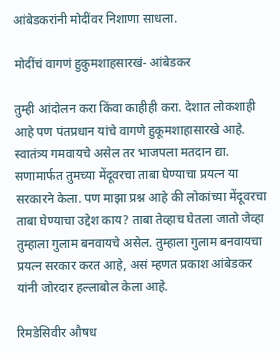आंबेडकरांनी मोदींवर निशाणा साधला.

मोदींचं वागणं हुकुमशाहसारखं- आंबेडकर

तुम्ही आंदोलन करा किंवा काहीही करा. देशात लोकशाही आहे पण पंतप्रधान यांचे वागणे हुकूमशाहासारखे आहे. स्वातंत्र्य गमवायचे असेल तर भाजपला मतदान द्या. सणामार्फत तुमच्या मेंदूवरचा ताबा घेण्याचा प्रयत्न या सरकारने केला. पण माझा प्रश्न आहे की लोकांच्या मेंदूवरचा ताबा घेण्याचा उद्देश काय? ताबा तेव्हाच घेतला जातो जेव्हा तुम्हाला गुलाम बनवायचे असेल. तुम्हाला गुलाम बनवायचा प्रयत्न सरकार करत आहे, असं म्हणत प्रकाश आंबेडकर यांनी जोरदार हल्लाबोल केला आहे.

रिमडेसिवीर औषध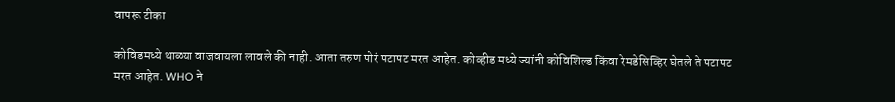वापरू टीका

कोविडमध्ये थाळ्या वाजवायला लावले की नाही. आता तरुण पोरं पटापट मरत आहेत. कोव्हीड मध्ये ज्यांनी कोविशिल्ड किंवा रेमडेसिव्हिर घेतले ते पटापट मरत आहेत. WHO ने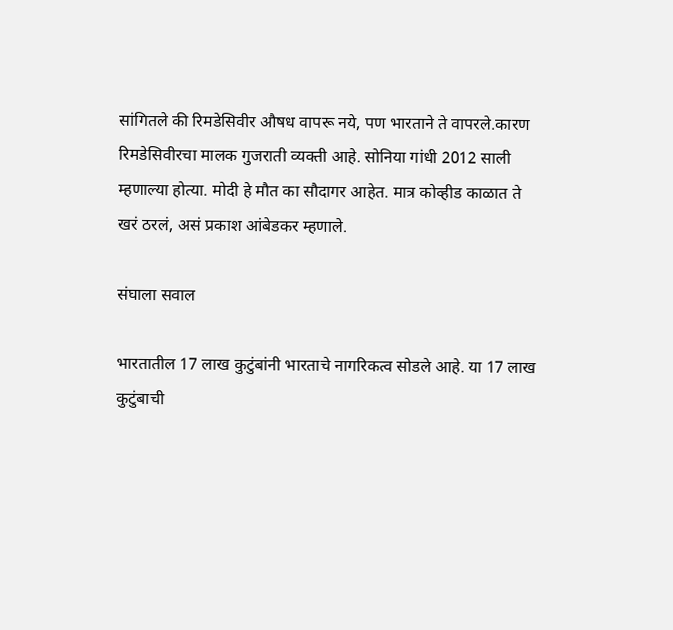सांगितले की रिमडेसिवीर औषध वापरू नये, पण भारताने ते वापरले.कारण रिमडेसिवीरचा मालक गुजराती व्यक्ती आहे. सोनिया गांधी 2012 साली म्हणाल्या होत्या. मोदी हे मौत का सौदागर आहेत. मात्र कोव्हीड काळात ते खरं ठरलं, असं प्रकाश आंबेडकर म्हणाले.

संघाला सवाल

भारतातील 17 लाख कुटुंबांनी भारताचे नागरिकत्व सोडले आहे. या 17 लाख कुटुंबाची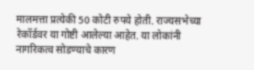मालमत्ता प्रत्येकी 50 कोटी रुपये होती. राज्यसभेच्या रेकॉर्डवर या गोष्टी आलेल्या आहेत. या लोकांनी नागरिकत्व सोडण्याचे कारण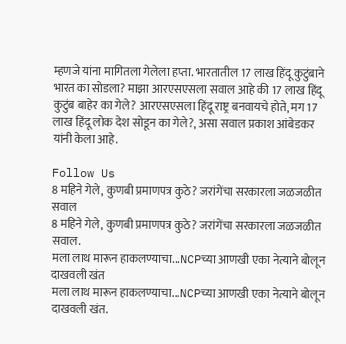म्हणजे यांना मागितला गेलेला हप्ता. भारतातील 17 लाख हिंदू कुटुंबाने भारत का सोडला? माझा आरएसएसला सवाल आहे की 17 लाख हिंदू कुटुंब बाहेर का गेले? आरएसएसला हिंदू राष्ट्र बनवायचे होते, मग 17 लाख हिंदू लोक देश सोडून का गेले?, असा सवाल प्रकाश आंबेडकर यांनी केला आहे.

Follow Us
8 महिने गेले, कुणबी प्रमाणपत्र कुठे? जरांगेंचा सरकारला जळजळीत सवाल
8 महिने गेले, कुणबी प्रमाणपत्र कुठे? जरांगेंचा सरकारला जळजळीत सवाल.
मला लाथ मारून हाकलण्याचा...NCPच्या आणखी एका नेत्याने बोलून दाखवली खंत
मला लाथ मारून हाकलण्याचा...NCPच्या आणखी एका नेत्याने बोलून दाखवली खंत.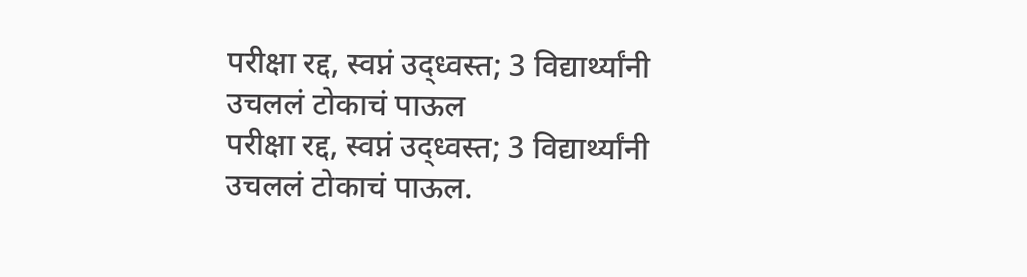परीक्षा रद्द, स्वप्नं उद्ध्वस्त; 3 विद्यार्थ्यांनी उचललं टोकाचं पाऊल
परीक्षा रद्द, स्वप्नं उद्ध्वस्त; 3 विद्यार्थ्यांनी उचललं टोकाचं पाऊल.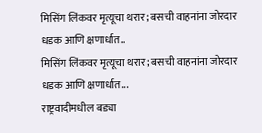मिसिंग लिंकवर मृत्यूचा थरार; बसची वाहनांना जोरदार धडक आणि क्षणार्धात..
मिसिंग लिंकवर मृत्यूचा थरार; बसची वाहनांना जोरदार धडक आणि क्षणार्धात...
राष्ट्रवादीमधील बड्या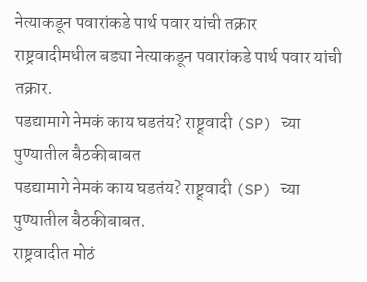नेत्याकडून पवारांकडे पार्थ पवार यांची तक्रार
राष्ट्रवादीमधील बड्या नेत्याकडून पवारांकडे पार्थ पवार यांची तक्रार.
पडद्यामागे नेमकं काय घडतंय? राष्ट्र्वादी (SP) च्या पुण्यातील बैठकीबाबत
पडद्यामागे नेमकं काय घडतंय? राष्ट्र्वादी (SP) च्या पुण्यातील बैठकीबाबत.
राष्ट्रवादीत मोठं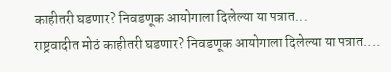काहीतरी घडणार? निवडणूक आयोगाला दिलेल्या या पत्रात...
राष्ट्रवादीत मोठं काहीतरी घडणार? निवडणूक आयोगाला दिलेल्या या पत्रात....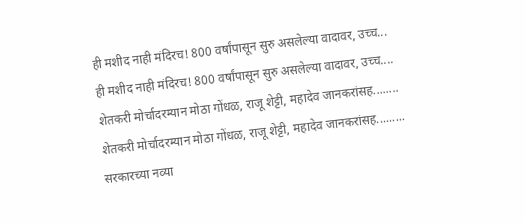ही मशीद नाही मंदिरच! 800 वर्षांपासून सुरु असलेल्या वादावर, उच्च...
ही मशीद नाही मंदिरच! 800 वर्षांपासून सुरु असलेल्या वादावर, उच्च....
शेतकरी मोर्चादरम्यान मोठा गोंधळ, राजू शेट्टी, महादेव जानकरांसह........
शेतकरी मोर्चादरम्यान मोठा गोंधळ, राजू शेट्टी, महादेव जानकरांसह.........
सरकारच्या नव्या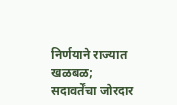निर्णयाने राज्यात खळबळ; सदावर्तेंचा जोरदार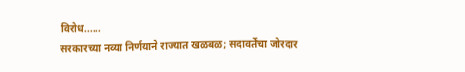विरोध......
सरकारच्या नव्या निर्णयाने राज्यात खळबळ; सदावर्तेंचा जोरदार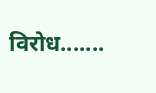विरोध.......